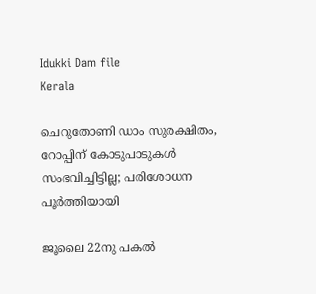Idukki Dam file
Kerala

ചെറുതോണി ഡാം സുരക്ഷിതം, റോപ്പിന് കോടുപാടുകൾ സംഭവിച്ചിട്ടില്ല; പരിശോധന പൂർത്തിയായി

ജൂലൈ 22നു പകൽ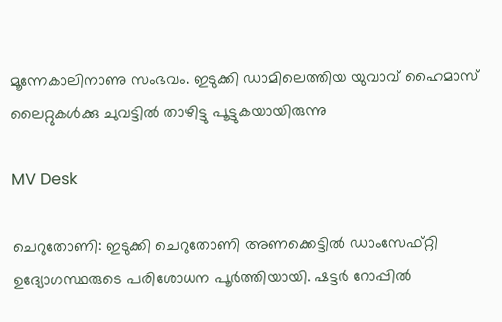മൂന്നേകാലിനാണു സംഭവം. ഇടുക്കി ഡാമിലെത്തിയ യുവാവ് ഹൈമാസ് ലൈറ്റുകൾക്കു ചുവട്ടിൽ താഴിട്ടു പൂട്ടുകയായിരുന്നു

MV Desk

ചെറുതോണി: ഇടുക്കി ചെറുതോണി അണക്കെട്ടിൽ ഡാംസേഫ്റ്റി ഉദ്യോഗസ്ഥരുടെ പരിശോധന പൂർത്തിയായി. ഷട്ടർ റോപ്പിൽ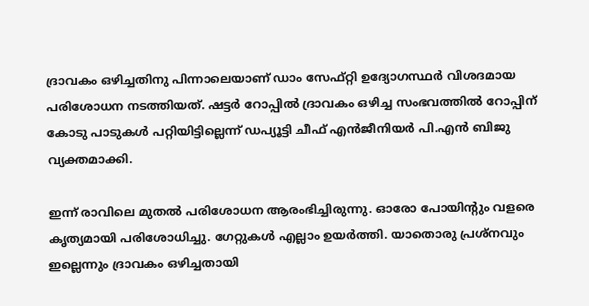ദ്രാവകം ഒഴിച്ചതിനു പിന്നാലെയാണ് ഡാം സേഫ്റ്റി ഉദ്യോഗസ്ഥർ വിശദമായ പരിശോധന നടത്തിയത്. ഷട്ടർ റോപ്പിൽ ദ്രാവകം ഒഴിച്ച സംഭവത്തിൽ റോപ്പിന് കോടു പാടുകൾ പറ്റിയിട്ടില്ലെന്ന് ഡപ്യൂട്ടി ചീഫ് എൻജീനിയർ പി.എൻ ബിജു വ്യക്തമാക്കി.

ഇന്ന് രാവിലെ മുതൽ പരിശോധന ആരംഭിച്ചിരുന്നു. ഓരോ പോയിന്‍റും വളരെ കൃത്യമായി പരിശോധിച്ചു. ഗേറ്റുകൾ എല്ലാം ഉയർത്തി. യാതൊരു പ്രശ്നവും ഇല്ലെന്നും ദ്രാവകം ഒഴിച്ചതായി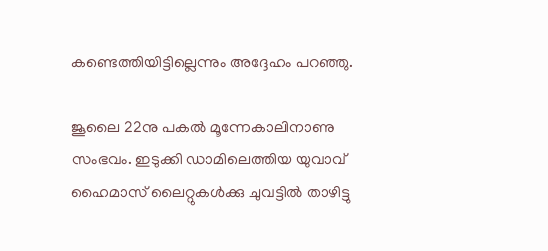കണ്ടെത്തിയിട്ടില്ലെന്നും അദ്ദേഹം പറഞ്ഞു.

ജൂലൈ 22നു പകൽ മൂന്നേകാലിനാണു സംഭവം. ഇടുക്കി ഡാമിലെത്തിയ യുവാവ് ഹൈമാസ് ലൈറ്റുകൾക്കു ചുവട്ടിൽ താഴിട്ടു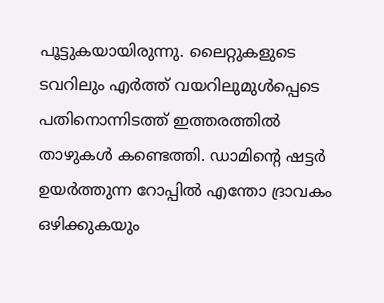പൂട്ടുകയായിരുന്നു. ലൈറ്റുകളുടെ ടവറിലും എർത്ത് വയറിലുമുൾപ്പെടെ പതിനൊന്നിടത്ത് ഇത്തരത്തിൽ താഴുകൾ കണ്ടെത്തി. ഡാമിന്‍റെ ഷട്ടർ ഉയർത്തുന്ന റോപ്പിൽ എന്തോ ദ്രാവകം ഒഴിക്കുകയും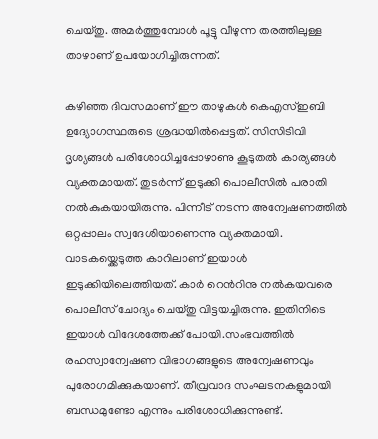ചെയ്തു. അമർത്തുമ്പോൾ പൂട്ടു വീഴുന്ന തരത്തിലുള്ള താഴാണ് ഉപയോഗിച്ചിരുന്നത്.

കഴിഞ്ഞ ദിവസമാണ് ഈ താഴുകൾ കെഎസ്ഇബി ഉദ്യോഗസ്ഥരുടെ ശ്രദ്ധയിൽപ്പെട്ടത്. സിസിടിവി ദൃശ്യങ്ങൾ പരിശോധിച്ചപ്പോഴാണു കൂടുതൽ കാര്യങ്ങൾ വ്യക്തമായത്. തുടർന്ന് ഇടുക്കി പൊലീസിൽ പരാതി നൽകുകയായിരുന്നു. പിന്നീട് നടന്ന അന്വേഷണത്തിൽ ഒറ്റപ്പാലം സ്വദേശിയാണെന്നു വ്യക്തമായി. വാടകയ്ക്കെടുത്ത കാറിലാണ് ഇയാൾ ഇടുക്കിയിലെത്തിയത്. കാർ റെന്‍റിനു നൽകയവരെ പൊലീസ് ചോദ്യം ചെയ്തു വിട്ടയച്ചിരുന്നു. ഇതിനിടെ ഇയാൾ വിദേശത്തേക്ക് പോയി.സംഭവത്തിൽ രഹസ്വാന്വേഷണ വിഭാഗങ്ങളുടെ അന്വേഷണവും പുരോഗമിക്കുകയാണ്. തീവ്രവാദ സംഘടനകളുമായി ബന്ധമുണ്ടോ എന്നും പരിശോധിക്കുന്നുണ്ട്.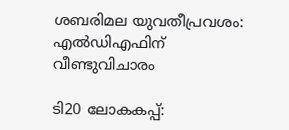ശബരിമല യുവതീപ്രവശം: എൽഡിഎഫിന് വീണ്ടുവിചാരം

ടി20 ലോകകപ്പ്: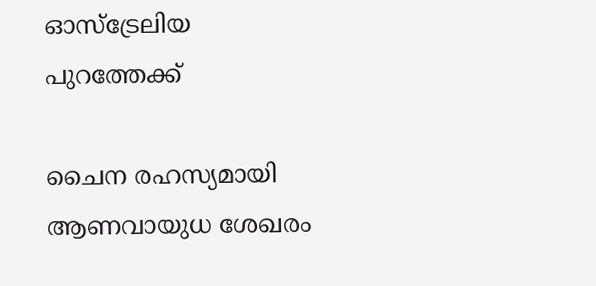ഓസ്ട്രേലിയ പുറത്തേക്ക്

ചൈന രഹസ്യമായി ആണവായുധ ശേഖരം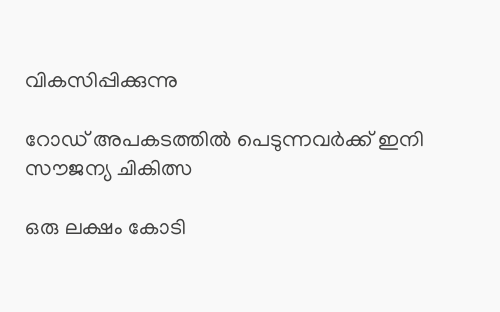വികസിപ്പിക്കുന്നു

റോഡ് അപകടത്തിൽ പെടുന്നവർക്ക് ഇനി സൗജന്യ ചികിത്സ

ഒരു ലക്ഷം കോടി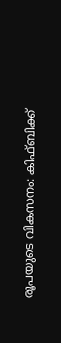രൂപയുടെ വികസനം: കിഫ്ബിക്ക്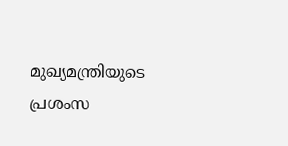മുഖ്യമന്ത്രിയുടെ പ്രശംസ